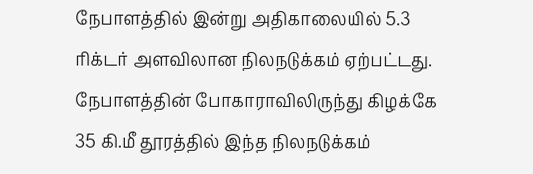நேபாளத்தில் இன்று அதிகாலையில் 5.3 ரிக்டர் அளவிலான நிலநடுக்கம் ஏற்பட்டது. நேபாளத்தின் போகாராவிலிருந்து கிழக்கே 35 கி.மீ தூரத்தில் இந்த நிலநடுக்கம்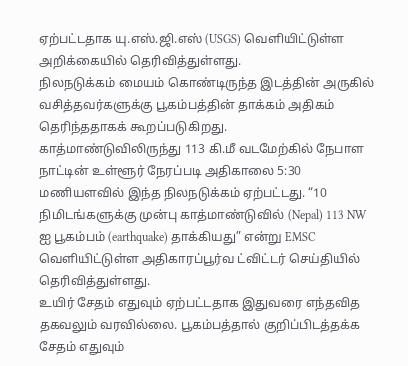ஏற்பட்டதாக யு.எஸ்.ஜி.எஸ் (USGS) வெளியிட்டுள்ள அறிக்கையில் தெரிவித்துள்ளது.
நிலநடுக்கம் மையம் கொண்டிருந்த இடத்தின் அருகில் வசித்தவர்களுக்கு பூகம்பத்தின் தாக்கம் அதிகம் தெரிந்ததாகக் கூறப்படுகிறது.
காத்மாண்டுவிலிருந்து 113 கி.மீ வடமேற்கில் நேபாள நாட்டின் உள்ளூர் நேரப்படி அதிகாலை 5:30 மணியளவில் இந்த நிலநடுக்கம் ஏற்பட்டது. “10 நிமிடங்களுக்கு முன்பு காத்மாண்டுவில் (Nepal) 113 NW ஐ பூகம்பம் (earthquake) தாக்கியது” என்று EMSC வெளியிட்டுள்ள அதிகாரப்பூர்வ ட்விட்டர் செய்தியில் தெரிவித்துள்ளது.
உயிர் சேதம் எதுவும் ஏற்பட்டதாக இதுவரை எந்தவித தகவலும் வரவில்லை. பூகம்பத்தால் குறிப்பிடத்தக்க சேதம் எதுவும்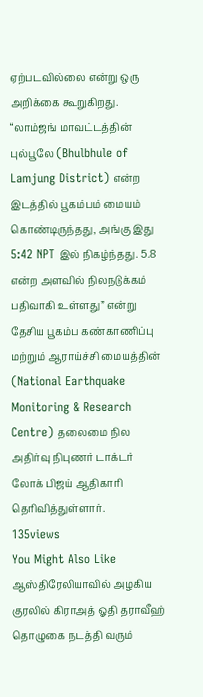ஏற்படவில்லை என்று ஒரு அறிக்கை கூறுகிறது.
“லாம்ஜங் மாவட்டத்தின் புல்பூலே (Bhulbhule of Lamjung District) என்ற இடத்தில் பூகம்பம் மையம் கொண்டிருந்தது, அங்கு இது 5:42 NPT இல் நிகழ்ந்தது. 5.8 என்ற அளவில் நிலநடுக்கம் பதிவாகி உள்ளது” என்று தேசிய பூகம்ப கண்காணிப்பு மற்றும் ஆராய்ச்சி மையத்தின் (National Earthquake Monitoring & Research Centre) தலைமை நில அதிர்வு நிபுணர் டாக்டர் லோக் பிஜய் ஆதிகாரி தெரிவித்துள்ளார்.
135views
You Might Also Like
ஆஸ்திரேலியாவில் அழகிய குரலில் கிராஅத் ஓதி தராவீஹ் தொழுகை நடத்தி வரும்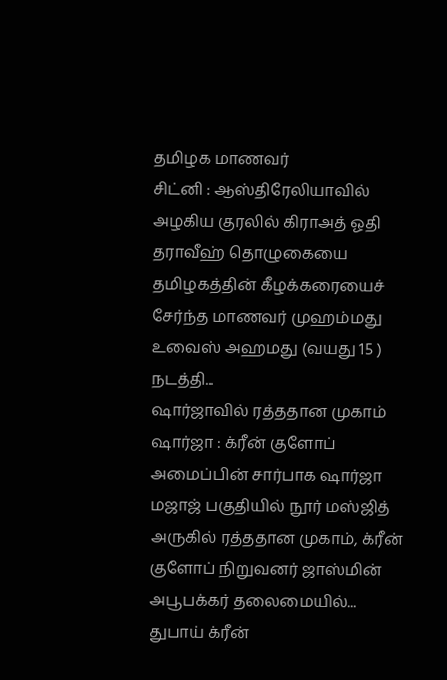தமிழக மாணவர்
சிட்னி : ஆஸ்திரேலியாவில் அழகிய குரலில் கிராஅத் ஓதி தராவீஹ் தொழுகையை தமிழகத்தின் கீழக்கரையைச் சேர்ந்த மாணவர் முஹம்மது உவைஸ் அஹமது (வயது 15 ) நடத்தி...
ஷார்ஜாவில் ரத்ததான முகாம்
ஷார்ஜா : க்ரீன் குளோப் அமைப்பின் சார்பாக ஷார்ஜா மஜாஜ் பகுதியில் நூர் மஸ்ஜித் அருகில் ரத்ததான முகாம், க்ரீன் குளோப் நிறுவனர் ஜாஸ்மின் அபூபக்கர் தலைமையில்...
துபாய் க்ரீன்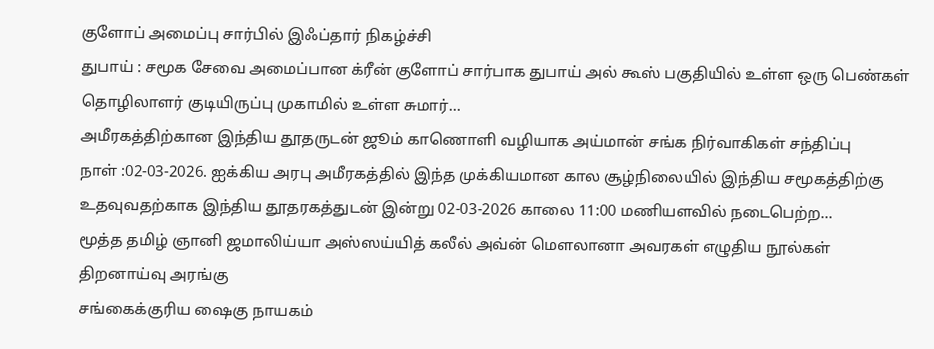குளோப் அமைப்பு சார்பில் இஃப்தார் நிகழ்ச்சி
துபாய் : சமூக சேவை அமைப்பான க்ரீன் குளோப் சார்பாக துபாய் அல் கூஸ் பகுதியில் உள்ள ஒரு பெண்கள் தொழிலாளர் குடியிருப்பு முகாமில் உள்ள சுமார்...
அமீரகத்திற்கான இந்திய தூதருடன் ஜூம் காணொளி வழியாக அய்மான் சங்க நிர்வாகிகள் சந்திப்பு
நாள் :02-03-2026. ஐக்கிய அரபு அமீரகத்தில் இந்த முக்கியமான கால சூழ்நிலையில் இந்திய சமூகத்திற்கு உதவுவதற்காக இந்திய தூதரகத்துடன் இன்று 02-03-2026 காலை 11:00 மணியளவில் நடைபெற்ற...
மூத்த தமிழ் ஞானி ஜமாலிய்யா அஸ்ஸய்யித் கலீல் அவ்ன் மௌலானா அவரகள் எழுதிய நூல்கள் திறனாய்வு அரங்கு
சங்கைக்குரிய ஷைகு நாயகம்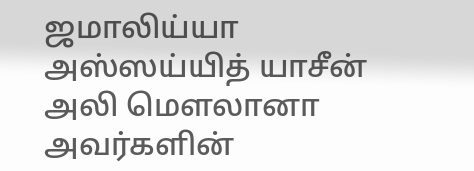ஜமாலிய்யா அஸ்ஸய்யித் யாசீன் அலி மௌலானா அவர்களின்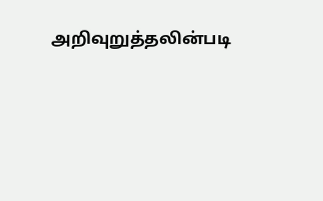அறிவுறுத்தலின்படி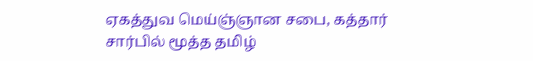ஏகத்துவ மெய்ஞ்ஞான சபை, கத்தார் சார்பில் மூத்த தமிழ்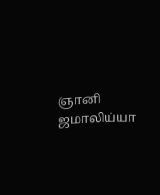ஞானி ஜமாலிய்யா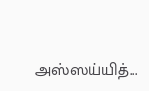அஸ்ஸய்யித்...